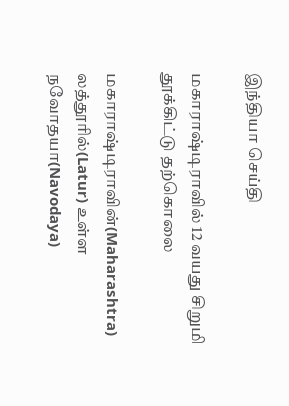இந்தியா செய்தி

மகாராஷ்டிராவில் 12 வயது சிறுமி தூக்கிட்டு தற்கொலை

மகாராஷ்டிராவின்(Maharashtra) லத்தூரில்(Latur) உள்ள நவோதயா(Navodaya)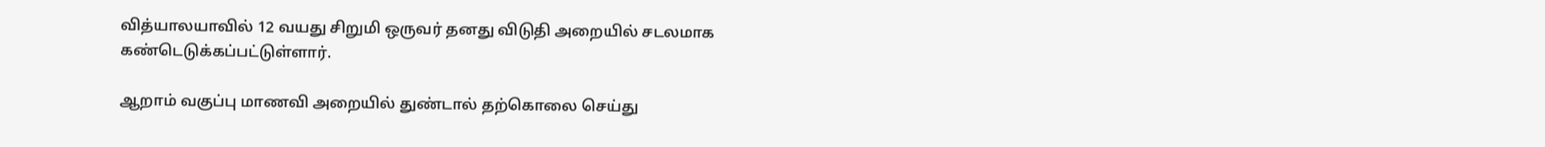வித்யாலயாவில் 12 வயது சிறுமி ஒருவர் தனது விடுதி அறையில் சடலமாக கண்டெடுக்கப்பட்டுள்ளார்.

ஆறாம் வகுப்பு மாணவி அறையில் துண்டால் தற்கொலை செய்து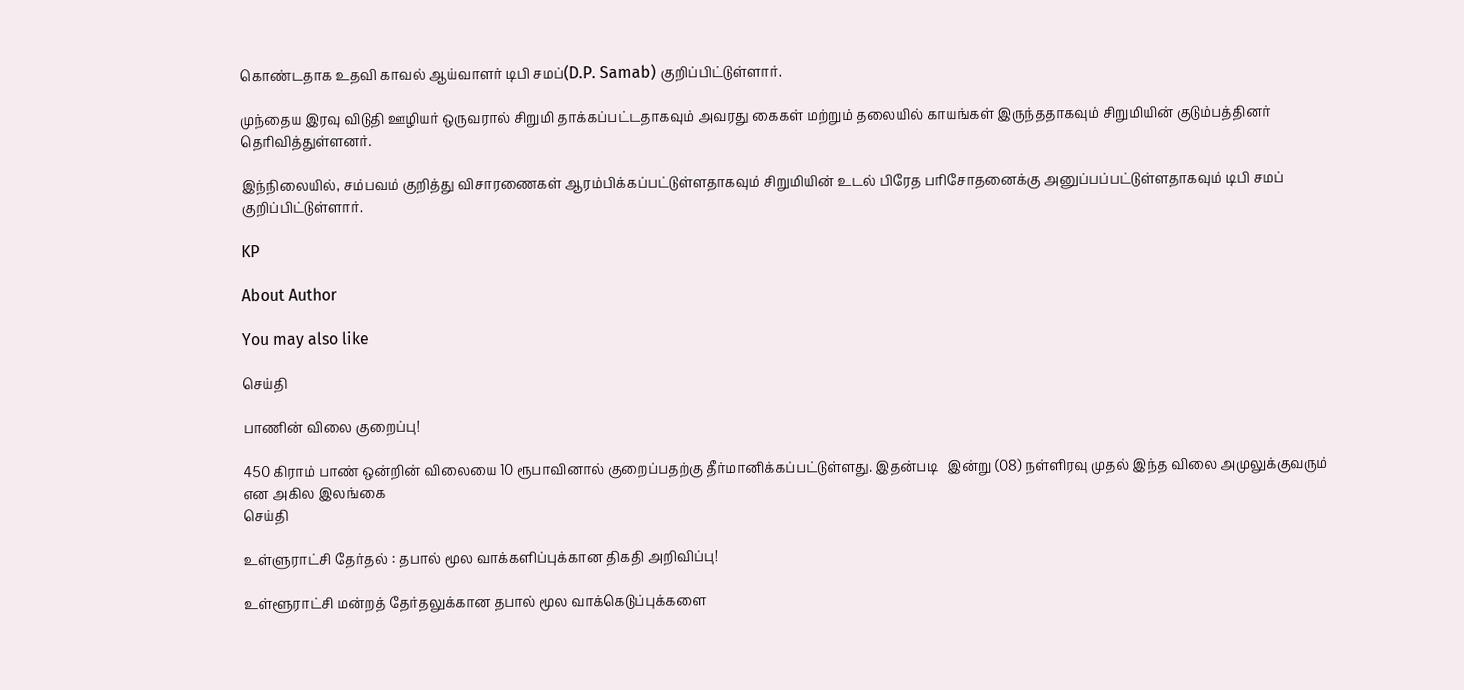கொண்டதாக உதவி காவல் ஆய்வாளர் டிபி சமப்(D.P. Samab) குறிப்பிட்டுள்ளார்.

முந்தைய இரவு விடுதி ஊழியர் ஒருவரால் சிறுமி தாக்கப்பட்டதாகவும் அவரது கைகள் மற்றும் தலையில் காயங்கள் இருந்ததாகவும் சிறுமியின் குடும்பத்தினர் தெரிவித்துள்ளனர்.

இந்நிலையில், சம்பவம் குறித்து விசாரணைகள் ஆரம்பிக்கப்பட்டுள்ளதாகவும் சிறுமியின் உடல் பிரேத பரிசோதனைக்கு அனுப்பப்பட்டுள்ளதாகவும் டிபி சமப் குறிப்பிட்டுள்ளார்.

KP

About Author

You may also like

செய்தி

பாணின் விலை குறைப்பு!

450 கிராம் பாண் ஒன்றின் விலையை 10 ரூபாவினால் குறைப்பதற்கு தீர்மானிக்கப்பட்டுள்ளது. இதன்படி   இன்று (08) நள்ளிரவு முதல் இந்த விலை அமுலுக்குவரும் என அகில இலங்கை
செய்தி

உள்ளுராட்சி தேர்தல் : தபால் மூல வாக்களிப்புக்கான திகதி அறிவிப்பு!

உள்ளூராட்சி மன்றத் தேர்தலுக்கான தபால் மூல வாக்கெடுப்புக்களை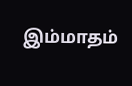இம்மாதம்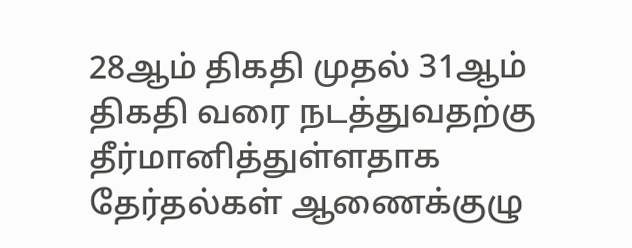28ஆம் திகதி முதல் 31ஆம் திகதி வரை நடத்துவதற்கு தீர்மானித்துள்ளதாக தேர்தல்கள் ஆணைக்குழு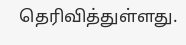தெரிவித்துள்ளது.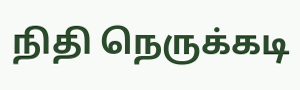நிதி நெருக்கடி